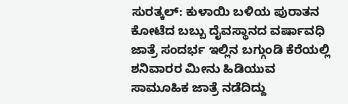ಸುರತ್ಕಲ್: ಕುಳಾಯಿ ಬಳಿಯ ಪುರಾತನ ಕೋಟೆದ ಬಬ್ಬು ದೈವಸ್ಥಾನದ ವರ್ಷಾವಧಿ ಜಾತ್ರೆ ಸಂದರ್ಭ ಇಲ್ಲಿನ ಬಗ್ಗುಂಡಿ ಕೆರೆಯಲ್ಲಿ ಶನಿವಾರರ ಮೀನು ಹಿಡಿಯುವ ಸಾಮೂಹಿಕ ಜಾತ್ರೆ ನಡೆದಿದ್ದು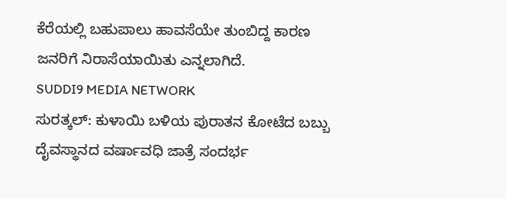ಕೆರೆಯಲ್ಲಿ ಬಹುಪಾಲು ಹಾವಸೆಯೇ ತುಂಬಿದ್ದ ಕಾರಣ ಜನರಿಗೆ ನಿರಾಸೆಯಾಯಿತು ಎನ್ನಲಾಗಿದೆ.
SUDDI9 MEDIA NETWORK
ಸುರತ್ಕಲ್: ಕುಳಾಯಿ ಬಳಿಯ ಪುರಾತನ ಕೋಟೆದ ಬಬ್ಬು ದೈವಸ್ಥಾನದ ವರ್ಷಾವಧಿ ಜಾತ್ರೆ ಸಂದರ್ಭ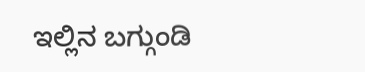ಇಲ್ಲಿನ ಬಗ್ಗುಂಡಿ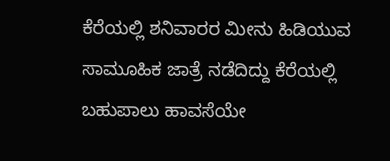ಕೆರೆಯಲ್ಲಿ ಶನಿವಾರರ ಮೀನು ಹಿಡಿಯುವ ಸಾಮೂಹಿಕ ಜಾತ್ರೆ ನಡೆದಿದ್ದು ಕೆರೆಯಲ್ಲಿ ಬಹುಪಾಲು ಹಾವಸೆಯೇ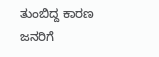ತುಂಬಿದ್ದ ಕಾರಣ ಜನರಿಗೆ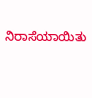ನಿರಾಸೆಯಾಯಿತು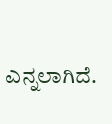ಎನ್ನಲಾಗಿದೆ.